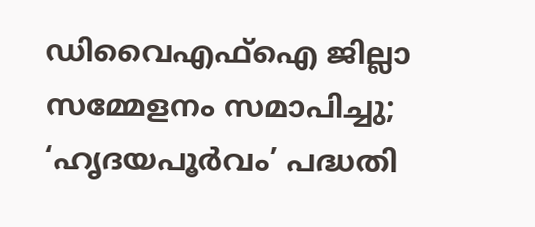ഡിവൈഎഫ്ഐ ജില്ലാ സമ്മേളനം സമാപിച്ചു; ‘ഹൃദയപൂർവം’ പദ്ധതി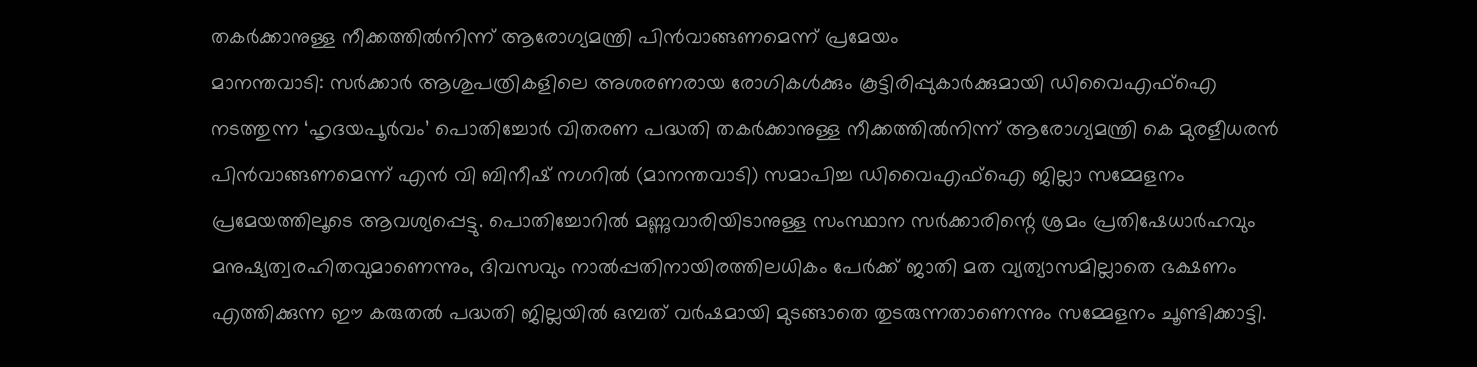തകർക്കാനുള്ള നീക്കത്തിൽനിന്ന് ആരോഗ്യമന്ത്രി പിൻവാങ്ങണമെന്ന് പ്രമേയം
മാനന്തവാടി: സർക്കാർ ആശുപത്രികളിലെ അശരണരായ രോഗികൾക്കും കൂട്ടിരിപ്പുകാർക്കുമായി ഡിവൈഎഫ്ഐ നടത്തുന്ന ‘ഹൃദയപൂർവം’ പൊതിച്ചോർ വിതരണ പദ്ധതി തകർക്കാനുള്ള നീക്കത്തിൽനിന്ന് ആരോഗ്യമന്ത്രി കെ മുരളീധരൻ പിൻവാങ്ങണമെന്ന് എൻ വി ബിനീഷ് നഗറിൽ (മാനന്തവാടി) സമാപിച്ച ഡിവൈഎഫ്ഐ ജില്ലാ സമ്മേളനം പ്രമേയത്തിലൂടെ ആവശ്യപ്പെട്ടു. പൊതിച്ചോറിൽ മണ്ണുവാരിയിടാനുള്ള സംസ്ഥാന സർക്കാരിന്റെ ശ്രമം പ്രതിഷേധാർഹവും മനുഷ്യത്വരഹിതവുമാണെന്നും, ദിവസവും നാൽപ്പതിനായിരത്തിലധികം പേർക്ക് ജാതി മത വ്യത്യാസമില്ലാതെ ഭക്ഷണം എത്തിക്കുന്ന ഈ കരുതൽ പദ്ധതി ജില്ലയിൽ ഒമ്പത് വർഷമായി മുടങ്ങാതെ തുടരുന്നതാണെന്നും സമ്മേളനം ചൂണ്ടിക്കാട്ടി.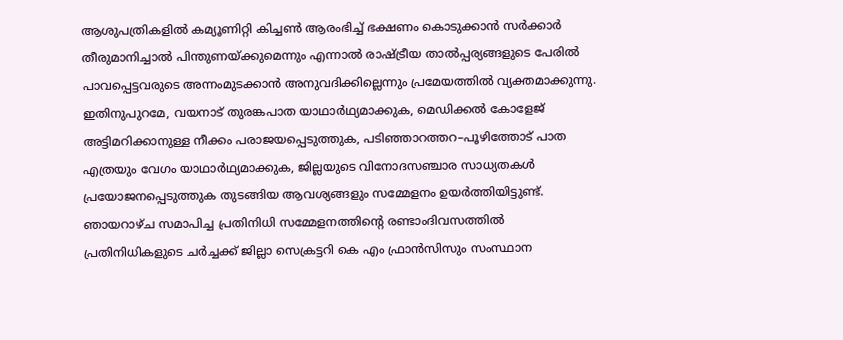ആശുപത്രികളിൽ കമ്യൂണിറ്റി കിച്ചൺ ആരംഭിച്ച് ഭക്ഷണം കൊടുക്കാൻ സർക്കാർ തീരുമാനിച്ചാൽ പിന്തുണയ്ക്കുമെന്നും എന്നാൽ രാഷ്ട്രീയ താൽപ്പര്യങ്ങളുടെ പേരിൽ പാവപ്പെട്ടവരുടെ അന്നംമുടക്കാൻ അനുവദിക്കില്ലെന്നും പ്രമേയത്തിൽ വ്യക്തമാക്കുന്നു. ഇതിനുപുറമേ, വയനാട് തുരങ്കപാത യാഥാർഥ്യമാക്കുക, മെഡിക്കൽ കോളേജ് അട്ടിമറിക്കാനുള്ള നീക്കം പരാജയപ്പെടുത്തുക, പടിഞ്ഞാറത്തറ–പൂഴിത്തോട് പാത എത്രയും വേഗം യാഥാർഥ്യമാക്കുക, ജില്ലയുടെ വിനോദസഞ്ചാര സാധ്യതകൾ പ്രയോജനപ്പെടുത്തുക തുടങ്ങിയ ആവശ്യങ്ങളും സമ്മേളനം ഉയർത്തിയിട്ടുണ്ട്. ഞായറാഴ്ച സമാപിച്ച പ്രതിനിധി സമ്മേളനത്തിന്റെ രണ്ടാംദിവസത്തിൽ പ്രതിനിധികളുടെ ചർച്ചക്ക് ജില്ലാ സെക്രട്ടറി കെ എം ഫ്രാൻസിസും സംസ്ഥാന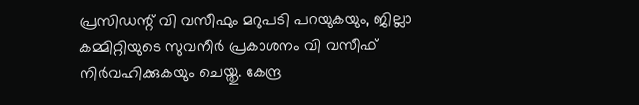പ്രസിഡന്റ് വി വസീഫും മറുപടി പറയുകയും, ജില്ലാ കമ്മിറ്റിയുടെ സുവനീർ പ്രകാശനം വി വസീഫ് നിർവഹിക്കുകയും ചെയ്തു. കേന്ദ്ര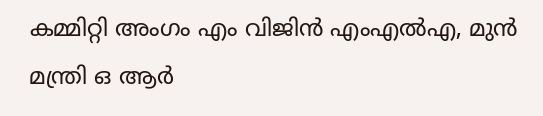കമ്മിറ്റി അംഗം എം വിജിൻ എംഎൽഎ, മുൻ മന്ത്രി ഒ ആർ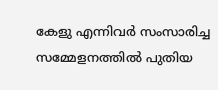കേളു എന്നിവർ സംസാരിച്ച സമ്മേളനത്തിൽ പുതിയ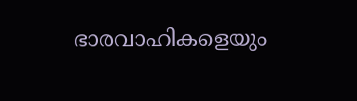ഭാരവാഹികളെയും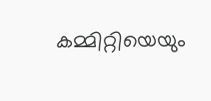കമ്മിറ്റിയെയും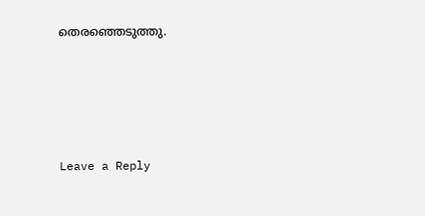തെരഞ്ഞെടുത്തു.





Leave a Reply